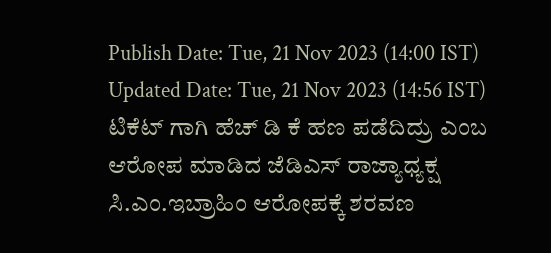Publish Date: Tue, 21 Nov 2023 (14:00 IST)
Updated Date: Tue, 21 Nov 2023 (14:56 IST)
ಟಿಕೆಟ್ ಗಾಗಿ ಹೆಚ್ ಡಿ ಕೆ ಹಣ ಪಡೆದಿದ್ರು ಎಂಬ ಆರೋಪ ಮಾಡಿದ ಜೆಡಿಎಸ್ ರಾಜ್ಯಾಧ್ಯಕ್ಷ ಸಿ.ಎಂ.ಇಬ್ರಾಹಿಂ ಆರೋಪಕ್ಕೆ ಶರವಣ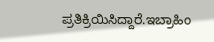ಪ್ರತಿಕ್ರಿಯಿಸಿದ್ದಾರೆ.ಇಬ್ರಾಹಿಂ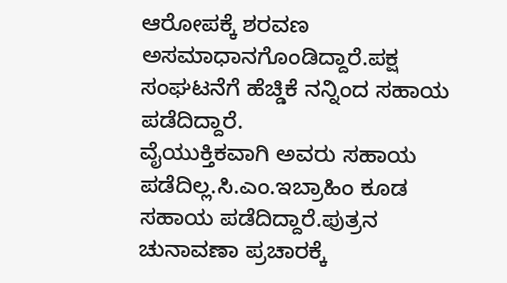ಆರೋಪಕ್ಕೆ ಶರವಣ ಅಸಮಾಧಾನಗೊಂಡಿದ್ದಾರೆ.ಪಕ್ಷ ಸಂಘಟನೆಗೆ ಹೆಚ್ಡಿಕೆ ನನ್ನಿಂದ ಸಹಾಯ ಪಡೆದಿದ್ದಾರೆ.
ವೈಯುಕ್ತಿಕವಾಗಿ ಅವರು ಸಹಾಯ ಪಡೆದಿಲ್ಲ.ಸಿ.ಎಂ.ಇಬ್ರಾಹಿಂ ಕೂಡ ಸಹಾಯ ಪಡೆದಿದ್ದಾರೆ.ಪುತ್ರನ ಚುನಾವಣಾ ಪ್ರಚಾರಕ್ಕೆ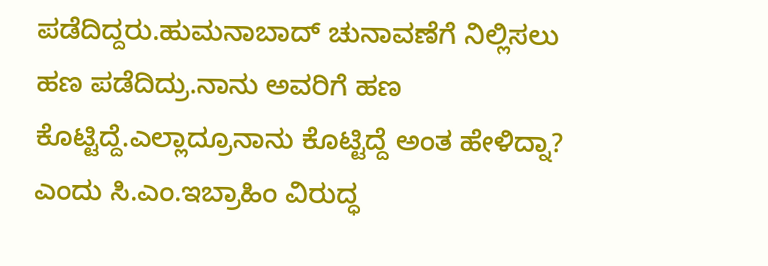ಪಡೆದಿದ್ದರು.ಹುಮನಾಬಾದ್ ಚುನಾವಣೆಗೆ ನಿಲ್ಲಿಸಲು ಹಣ ಪಡೆದಿದ್ರು.ನಾನು ಅವರಿಗೆ ಹಣ ಕೊಟ್ಟಿದ್ದೆ.ಎಲ್ಲಾದ್ರೂನಾನು ಕೊಟ್ಟಿದ್ದೆ ಅಂತ ಹೇಳಿದ್ನಾ? ಎಂದು ಸಿ.ಎಂ.ಇಬ್ರಾಹಿಂ ವಿರುದ್ಧ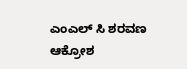ಎಂಎಲ್ ಸಿ ಶರವಣ ಆಕ್ರೋಶ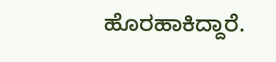ಹೊರಹಾಕಿದ್ದಾರೆ.